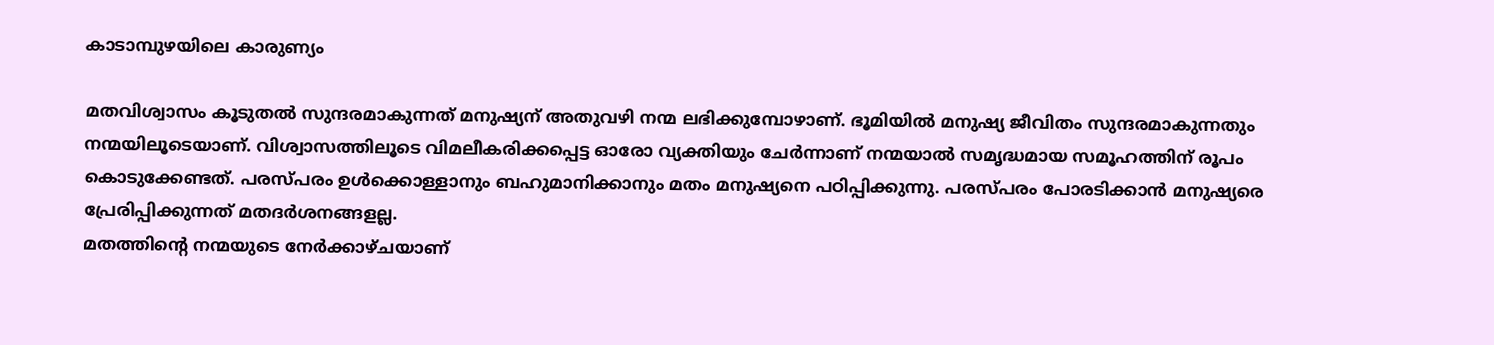കാടാമ്പുഴയിലെ കാരുണ്യം

മതവിശ്വാസം കൂടുതൽ സുന്ദരമാകുന്നത് മനുഷ്യന് അതുവഴി നന്മ ലഭിക്കുമ്പോഴാണ്. ഭൂമിയിൽ മനുഷ്യ ജീവിതം സുന്ദരമാകുന്നതും നന്മയിലൂടെയാണ്. വിശ്വാസത്തിലൂടെ വിമലീകരിക്കപ്പെട്ട ഓരോ വ്യക്തിയും ചേർന്നാണ് നന്മയാൽ സമൃദ്ധമായ സമൂഹത്തിന് രൂപം കൊടുക്കേണ്ടത്. പരസ്പരം ഉൾക്കൊള്ളാനും ബഹുമാനിക്കാനും മതം മനുഷ്യനെ പഠിപ്പിക്കുന്നു. പരസ്പരം പോരടിക്കാൻ മനുഷ്യരെ പ്രേരിപ്പിക്കുന്നത് മതദർശനങ്ങളല്ല.
മതത്തിന്റെ നന്മയുടെ നേർക്കാഴ്ചയാണ്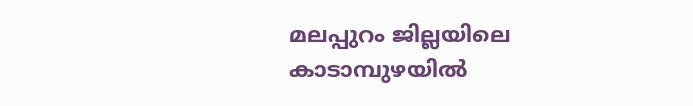മലപ്പുറം ജില്ലയിലെ കാടാമ്പുഴയിൽ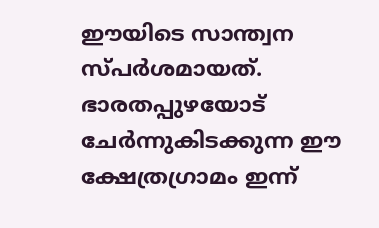ഈയിടെ സാന്ത്വന സ്പർശമായത്. ഭാരതപ്പുഴയോട് ചേർന്നുകിടക്കുന്ന ഈ ക്ഷേത്രഗ്രാമം ഇന്ന്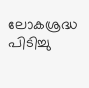ലോകശ്രദ്ധ പിടിച്ചു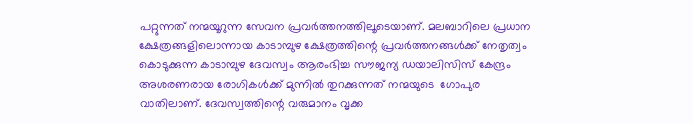പറ്റുന്നത് നന്മയൂറുന്ന സേവന പ്രവർത്തനത്തിലൂടെയാണ്. മലബാറിലെ പ്രധാന ക്ഷേത്രങ്ങളിലൊന്നായ കാടാമ്പുഴ ക്ഷേത്രത്തിന്റെ പ്രവർത്തനങ്ങൾക്ക് നേതൃത്വം കൊടുക്കുന്ന കാടാമ്പുഴ ദേവസ്വം ആരംഭിച്ച സൗജന്യ ഡയാലിസിസ് കേന്ദ്രം അശരണരായ രോഗികൾക്ക് മുന്നിൽ തുറക്കുന്നത് നന്മയുടെ  ഗോപുര വാതിലാണ്. ദേവസ്വത്തിന്റെ വരുമാനം വൃക്ക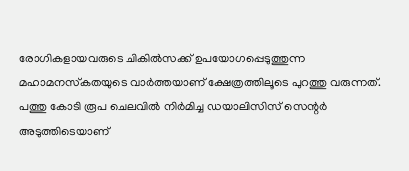രോഗികളായവരുടെ ചികിൽസക്ക് ഉപയോഗപ്പെടുത്തുന്ന മഹാമനസ്‌കതയുടെ വാർത്തയാണ് ക്ഷേത്രത്തിലൂടെ പുറത്തു വരുന്നത്.
പത്തു കോടി രൂപ ചെലവിൽ നിർമിച്ച ഡയാലിസിസ് സെന്റർ അടുത്തിടെയാണ്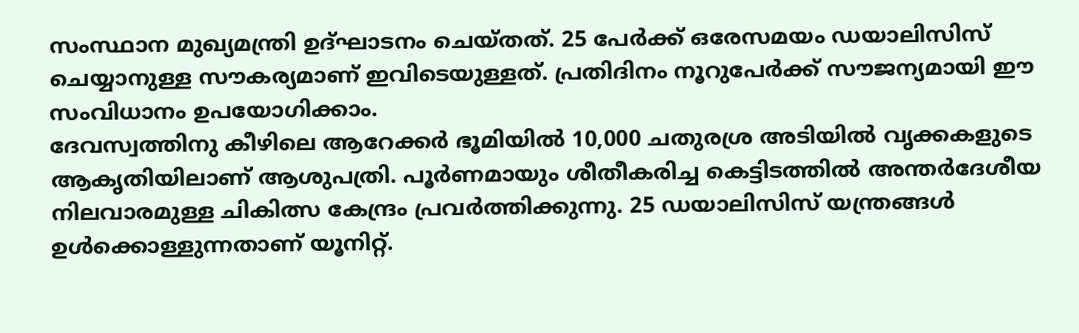സംസ്ഥാന മുഖ്യമന്ത്രി ഉദ്ഘാടനം ചെയ്തത്. 25 പേർക്ക് ഒരേസമയം ഡയാലിസിസ് ചെയ്യാനുള്ള സൗകര്യമാണ് ഇവിടെയുള്ളത്. പ്രതിദിനം നൂറുപേർക്ക് സൗജന്യമായി ഈ സംവിധാനം ഉപയോഗിക്കാം.
ദേവസ്വത്തിനു കീഴിലെ ആറേക്കർ ഭൂമിയിൽ 10,000 ചതുരശ്ര അടിയിൽ വൃക്കകളുടെ ആകൃതിയിലാണ് ആശുപത്രി. പൂർണമായും ശീതീകരിച്ച കെട്ടിടത്തിൽ അന്തർദേശീയ നിലവാരമുള്ള ചികിത്സ കേന്ദ്രം പ്രവർത്തിക്കുന്നു. 25 ഡയാലിസിസ് യന്ത്രങ്ങൾ ഉൾക്കൊള്ളുന്നതാണ് യൂനിറ്റ്.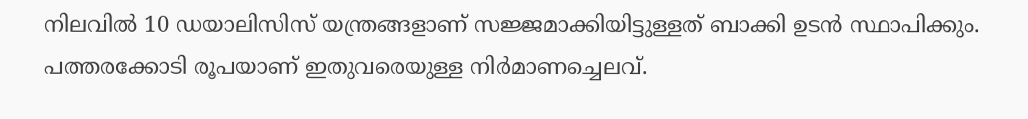നിലവിൽ 10 ഡയാലിസിസ് യന്ത്രങ്ങളാണ് സജ്ജമാക്കിയിട്ടുള്ളത് ബാക്കി ഉടൻ സ്ഥാപിക്കും. പത്തരക്കോടി രൂപയാണ് ഇതുവരെയുള്ള നിർമാണച്ചെലവ്.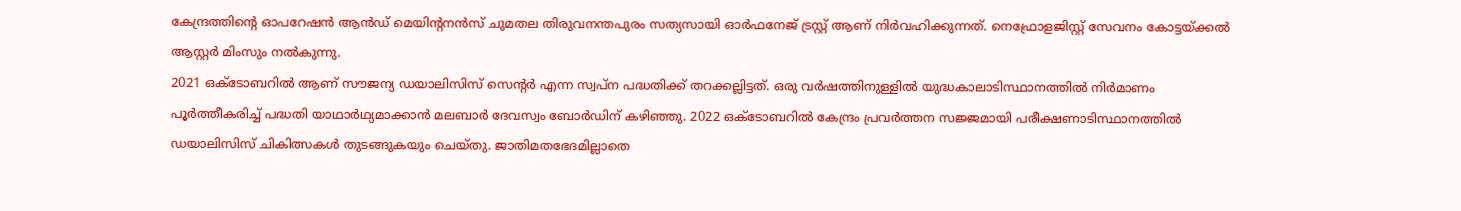കേന്ദ്രത്തിന്റെ ഓപറേഷൻ ആൻഡ് മെയിന്റനൻസ് ചുമതല തിരുവനന്തപുരം സത്യസായി ഓർഫനേജ് ട്രസ്റ്റ് ആണ് നിർവഹിക്കുന്നത്. നെഫ്രോളജിസ്റ്റ് സേവനം കോട്ടയ്ക്കൽ ആസ്റ്റർ മിംസും നൽകുന്നു.
2021 ഒക്ടോബറിൽ ആണ് സൗജന്യ ഡയാലിസിസ് സെന്റർ എന്ന സ്വപ്‌ന പദ്ധതിക്ക് തറക്കല്ലിട്ടത്. ഒരു വർഷത്തിനുള്ളിൽ യുദ്ധകാലാടിസ്ഥാനത്തിൽ നിർമാണം പൂർത്തീകരിച്ച് പദ്ധതി യാഥാർഥ്യമാക്കാൻ മലബാർ ദേവസ്വം ബോർഡിന് കഴിഞ്ഞു. 2022 ഒക്ടോബറിൽ കേന്ദ്രം പ്രവർത്തന സജ്ജമായി പരീക്ഷണാടിസ്ഥാനത്തിൽ ഡയാലിസിസ് ചികിത്സകൾ തുടങ്ങുകയും ചെയ്തു. ജാതിമതഭേദമില്ലാതെ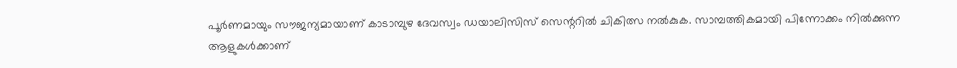പൂർണമായും സൗജന്യമായാണ് കാടാമ്പുഴ ദേവസ്വം ഡയാലിസിസ് സെന്ററിൽ ചികിത്സ നൽകുക. സാമ്പത്തികമായി പിന്നോക്കം നിൽക്കുന്ന ആളുകൾക്കാണ്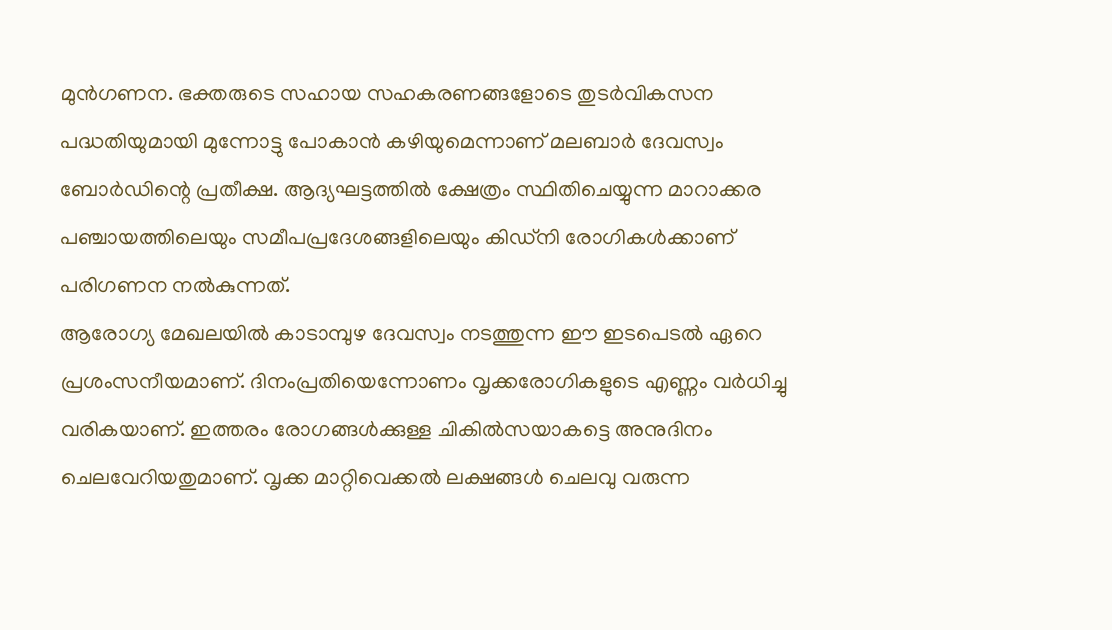മുൻഗണന. ഭക്തരുടെ സഹായ സഹകരണങ്ങളോടെ തുടർവികസന പദ്ധതിയുമായി മുന്നോട്ടു പോകാൻ കഴിയുമെന്നാണ് മലബാർ ദേവസ്വം ബോർഡിന്റെ പ്രതീക്ഷ. ആദ്യഘട്ടത്തിൽ ക്ഷേത്രം സ്ഥിതിചെയ്യുന്ന മാറാക്കര പഞ്ചായത്തിലെയും സമീപപ്രദേശങ്ങളിലെയും കിഡ്‌നി രോഗികൾക്കാണ് പരിഗണന നൽകുന്നത്.
ആരോഗ്യ മേഖലയിൽ കാടാമ്പുഴ ദേവസ്വം നടത്തുന്ന ഈ ഇടപെടൽ ഏറെ പ്രശംസനീയമാണ്. ദിനംപ്രതിയെന്നോണം വൃക്കരോഗികളുടെ എണ്ണം വർധിച്ചു വരികയാണ്. ഇത്തരം രോഗങ്ങൾക്കുള്ള ചികിൽസയാകട്ടെ അനുദിനം ചെലവേറിയതുമാണ്. വൃക്ക മാറ്റിവെക്കൽ ലക്ഷങ്ങൾ ചെലവു വരുന്ന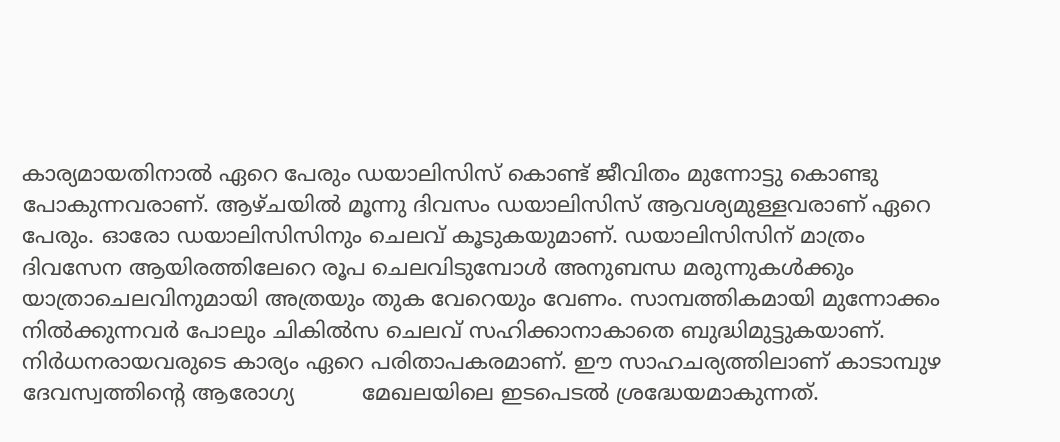കാര്യമായതിനാൽ ഏറെ പേരും ഡയാലിസിസ് കൊണ്ട് ജീവിതം മുന്നോട്ടു കൊണ്ടു പോകുന്നവരാണ്. ആഴ്ചയിൽ മൂന്നു ദിവസം ഡയാലിസിസ് ആവശ്യമുള്ളവരാണ് ഏറെ പേരും. ഓരോ ഡയാലിസിസിനും ചെലവ് കൂടുകയുമാണ്. ഡയാലിസിസിന് മാത്രം ദിവസേന ആയിരത്തിലേറെ രൂപ ചെലവിടുമ്പോൾ അനുബന്ധ മരുന്നുകൾക്കും യാത്രാചെലവിനുമായി അത്രയും തുക വേറെയും വേണം. സാമ്പത്തികമായി മുന്നോക്കം നിൽക്കുന്നവർ പോലും ചികിൽസ ചെലവ് സഹിക്കാനാകാതെ ബുദ്ധിമുട്ടുകയാണ്. നിർധനരായവരുടെ കാര്യം ഏറെ പരിതാപകരമാണ്. ഈ സാഹചര്യത്തിലാണ് കാടാമ്പുഴ ദേവസ്വത്തിന്റെ ആരോഗ്യ          മേഖലയിലെ ഇടപെടൽ ശ്രദ്ധേയമാകുന്നത്.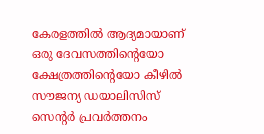കേരളത്തിൽ ആദ്യമായാണ് ഒരു ദേവസത്തിന്റെയോ ക്ഷേത്രത്തിന്റെയോ കീഴിൽ സൗജന്യ ഡയാലിസിസ് സെന്റർ പ്രവർത്തനം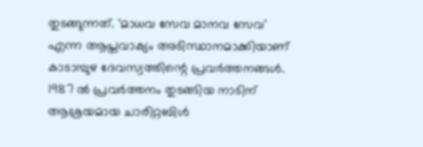തുടങ്ങുന്നത്. 'മാധവ സേവ മാനവ സേവ' എന്ന ആപ്തവാക്യം അടിസ്ഥാനമാക്കിയാണ് കാടാമ്പുഴ ദേവസ്വത്തിന്റെ പ്രവർത്തനങ്ങൾ.
1987 ൽ പ്രവർത്തനം തുടങ്ങിയ നാടിന് ആശ്രയമായ ചാരിറ്റബിൾ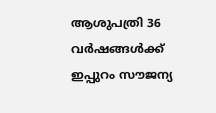ആശുപത്രി 36 വർഷങ്ങൾക്ക് ഇപ്പുറം സൗജന്യ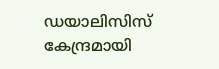ഡയാലിസിസ് കേന്ദ്രമായി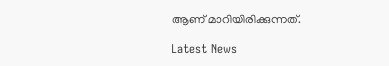ആണ് മാറിയിരിക്കുന്നത്.

Latest News